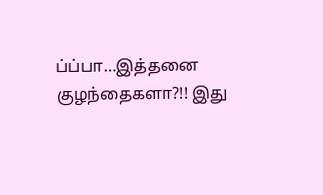ப்ப்பா…இத்தனை குழந்தைகளா?!! இது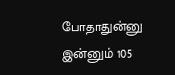போதாதுன்னு இன்னும் 105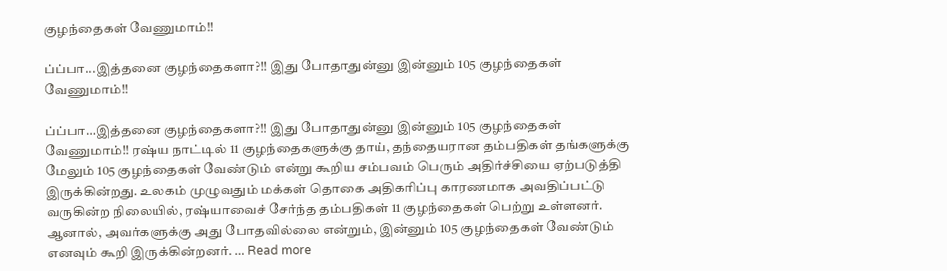குழந்தைகள் வேணுமாம்!!

ப்ப்பா...இத்தனை குழந்தைகளா?!! இது போதாதுன்னு இன்னும் 105 குழந்தைகள் வேணுமாம்!!

ப்ப்பா…இத்தனை குழந்தைகளா?!! இது போதாதுன்னு இன்னும் 105 குழந்தைகள் வேணுமாம்!! ரஷ்ய நாட்டில் 11 குழந்தைகளுக்கு தாய், தந்தையரான தம்பதிகள் தங்களுக்கு மேலும் 105 குழந்தைகள் வேண்டும் என்று கூறிய சம்பவம் பெரும் அதிர்ச்சியை ஏற்படுத்தி இருக்கின்றது. உலகம் முழுவதும் மக்கள் தொகை அதிகரிப்பு காரணமாக அவதிப்பட்டு வருகின்ற நிலையில், ரஷ்யாவைச் சேர்ந்த தம்பதிகள் 11 குழந்தைகள் பெற்று உள்ளனர். ஆனால், அவர்களுக்கு அது போதவில்லை என்றும், இன்னும் 105 குழந்தைகள் வேண்டும் எனவும் கூறி இருக்கின்றனர். … Read more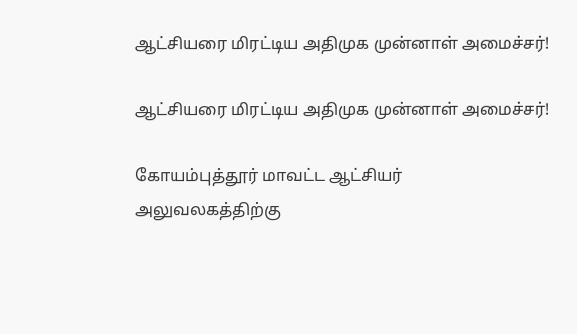ஆட்சியரை மிரட்டிய அதிமுக முன்னாள் அமைச்சர்!

ஆட்சியரை மிரட்டிய அதிமுக முன்னாள் அமைச்சர்!

கோயம்புத்தூர் மாவட்ட ஆட்சியர் அலுவலகத்திற்கு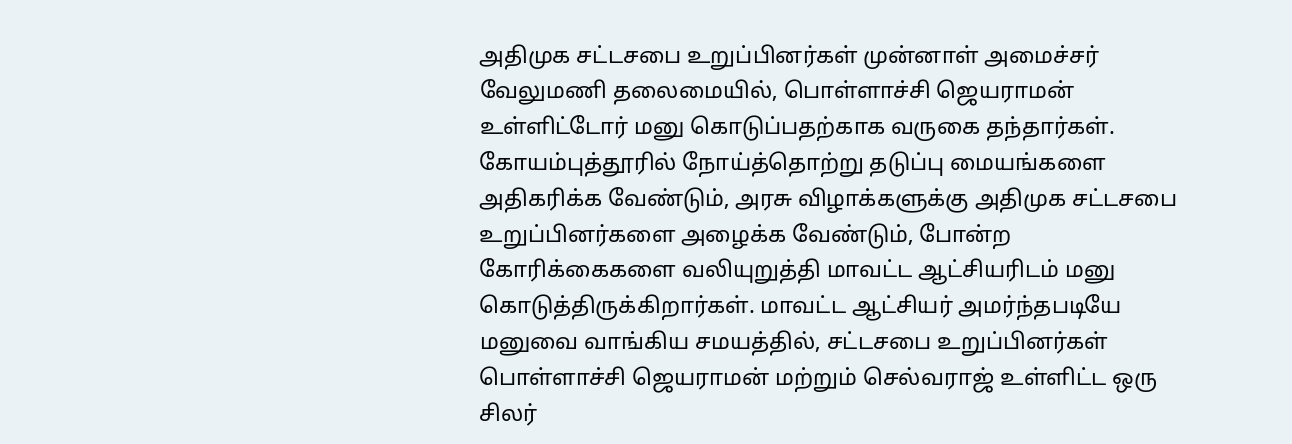அதிமுக சட்டசபை உறுப்பினர்கள் முன்னாள் அமைச்சர் வேலுமணி தலைமையில், பொள்ளாச்சி ஜெயராமன் உள்ளிட்டோர் மனு கொடுப்பதற்காக வருகை தந்தார்கள். கோயம்புத்தூரில் நோய்த்தொற்று தடுப்பு மையங்களை அதிகரிக்க வேண்டும், அரசு விழாக்களுக்கு அதிமுக சட்டசபை உறுப்பினர்களை அழைக்க வேண்டும், போன்ற கோரிக்கைகளை வலியுறுத்தி மாவட்ட ஆட்சியரிடம் மனு கொடுத்திருக்கிறார்கள். மாவட்ட ஆட்சியர் அமர்ந்தபடியே மனுவை வாங்கிய சமயத்தில், சட்டசபை உறுப்பினர்கள் பொள்ளாச்சி ஜெயராமன் மற்றும் செல்வராஜ் உள்ளிட்ட ஒரு சிலர்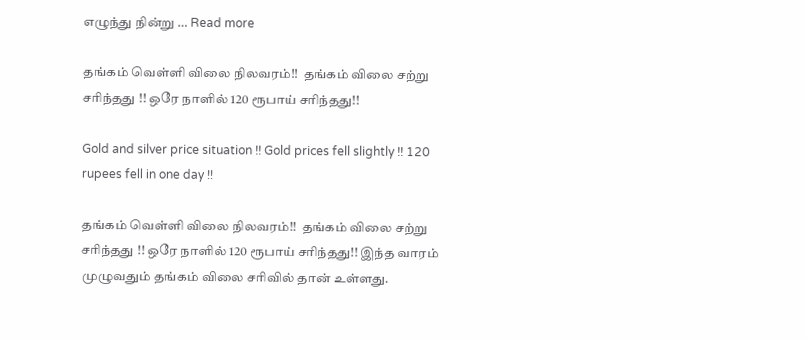எழுந்து நின்று … Read more

தங்கம் வெள்ளி விலை நிலவரம்!!  தங்கம் விலை சற்று சரிந்தது !! ஒரே நாளில் 120 ரூபாய் சரிந்தது!!

Gold and silver price situation !! Gold prices fell slightly !! 120 rupees fell in one day !!

தங்கம் வெள்ளி விலை நிலவரம்!!  தங்கம் விலை சற்று சரிந்தது !! ஒரே நாளில் 120 ரூபாய் சரிந்தது!! இந்த வாரம் முழுவதும் தங்கம் விலை சரிவில் தான் உள்ளது.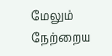மேலும் நேற்றைய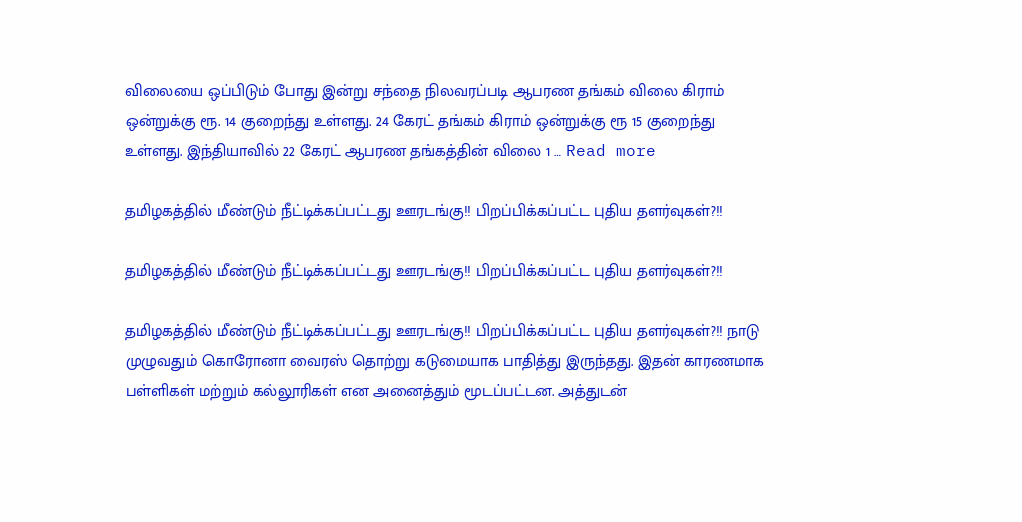விலையை ஒப்பிடும் போது இன்று சந்தை நிலவரப்படி ஆபரண தங்கம் விலை கிராம் ஒன்றுக்கு ரூ. 14 குறைந்து உள்ளது. 24 கேரட் தங்கம் கிராம் ஒன்றுக்கு ரூ 15 குறைந்து உள்ளது. இந்தியாவில் 22 கேரட் ஆபரண தங்கத்தின் விலை 1 … Read more

தமிழகத்தில் மீண்டும் நீட்டிக்கப்பட்டது ஊரடங்கு!! பிறப்பிக்கப்பட்ட புதிய தளர்வுகள்?!!

தமிழகத்தில் மீண்டும் நீட்டிக்கப்பட்டது ஊரடங்கு!! பிறப்பிக்கப்பட்ட புதிய தளர்வுகள்?!!

தமிழகத்தில் மீண்டும் நீட்டிக்கப்பட்டது ஊரடங்கு!! பிறப்பிக்கப்பட்ட புதிய தளர்வுகள்?!! நாடு முழுவதும் கொரோனா வைரஸ் தொற்று கடுமையாக பாதித்து இருந்தது. இதன் காரணமாக பள்ளிகள் மற்றும் கல்லூரிகள் என அனைத்தும் மூடப்பட்டன. அத்துடன்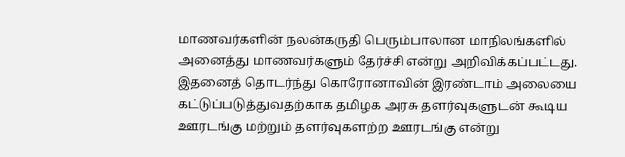மாணவர்களின் நலன்கருதி பெரும்பாலான மாநிலங்களில் அனைத்து மாணவர்களும் தேர்ச்சி என்று அறிவிக்கப்பட்டது. இதனைத் தொடர்ந்து கொரோனாவின் இரண்டாம் அலையை கட்டுப்படுத்துவதற்காக தமிழக அரசு தளர்வுகளுடன் கூடிய ஊரடங்கு மற்றும் தளர்வுகளற்ற ஊரடங்கு என்று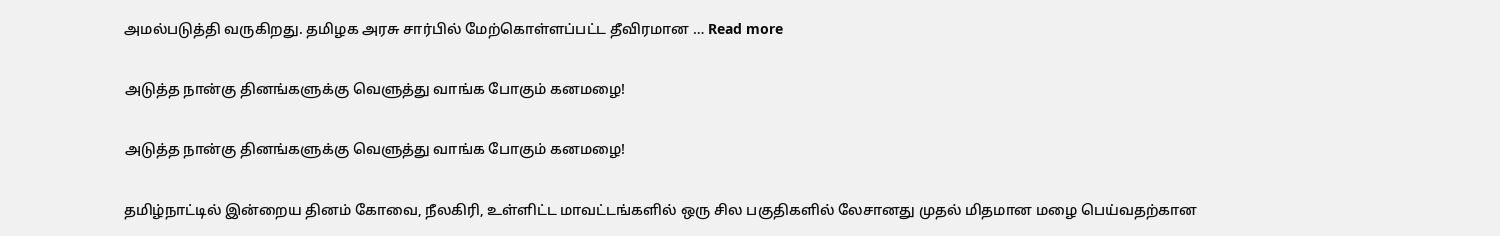அமல்படுத்தி வருகிறது. தமிழக அரசு சார்பில் மேற்கொள்ளப்பட்ட தீவிரமான … Read more

அடுத்த நான்கு தினங்களுக்கு வெளுத்து வாங்க போகும் கனமழை!

அடுத்த நான்கு தினங்களுக்கு வெளுத்து வாங்க போகும் கனமழை!

தமிழ்நாட்டில் இன்றைய தினம் கோவை, நீலகிரி, உள்ளிட்ட மாவட்டங்களில் ஒரு சில பகுதிகளில் லேசானது முதல் மிதமான மழை பெய்வதற்கான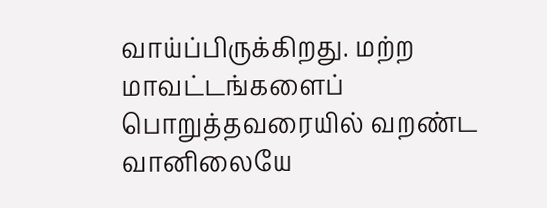வாய்ப்பிருக்கிறது. மற்ற மாவட்டங்களைப் பொறுத்தவரையில் வறண்ட வானிலையே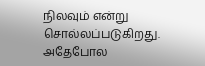நிலவும் என்று சொல்லப்படுகிறது. அதேபோல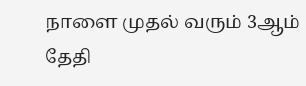நாளை முதல் வரும் 3ஆம் தேதி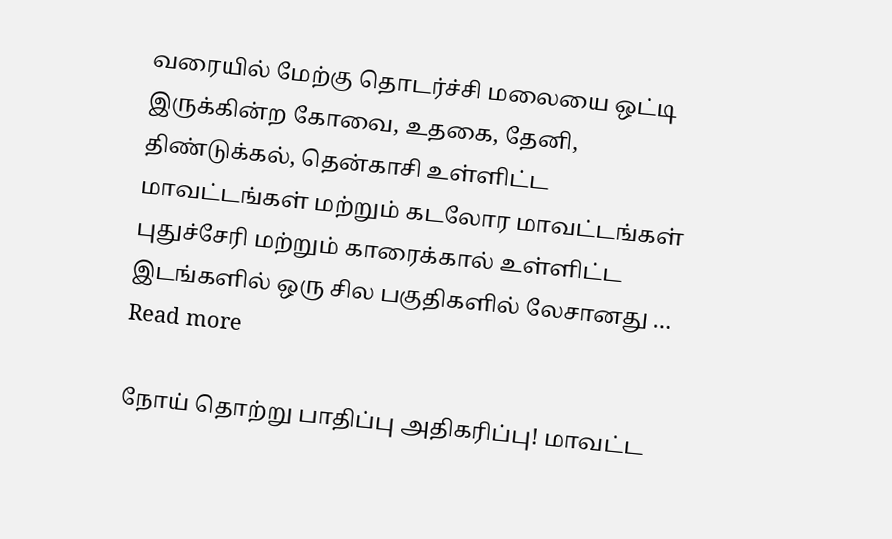வரையில் மேற்கு தொடர்ச்சி மலையை ஒட்டி இருக்கின்ற கோவை, உதகை, தேனி, திண்டுக்கல், தென்காசி உள்ளிட்ட மாவட்டங்கள் மற்றும் கடலோர மாவட்டங்கள் புதுச்சேரி மற்றும் காரைக்கால் உள்ளிட்ட இடங்களில் ஒரு சில பகுதிகளில் லேசானது … Read more

நோய் தொற்று பாதிப்பு அதிகரிப்பு! மாவட்ட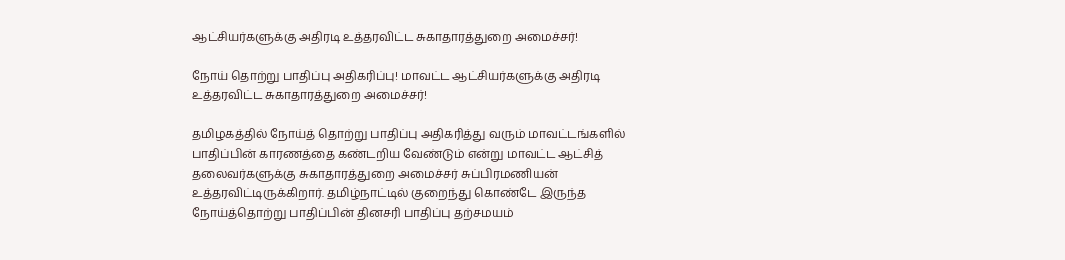ஆட்சியர்களுக்கு அதிரடி உத்தரவிட்ட சுகாதாரத்துறை அமைச்சர்!

நோய் தொற்று பாதிப்பு அதிகரிப்பு! மாவட்ட ஆட்சியர்களுக்கு அதிரடி உத்தரவிட்ட சுகாதாரத்துறை அமைச்சர்!

தமிழகத்தில் நோய்த் தொற்று பாதிப்பு அதிகரித்து வரும் மாவட்டங்களில் பாதிப்பின் காரணத்தை கண்டறிய வேண்டும் என்று மாவட்ட ஆட்சித் தலைவர்களுக்கு சுகாதாரத்துறை அமைச்சர் சுப்பிரமணியன் உத்தரவிட்டிருக்கிறார். தமிழ்நாட்டில் குறைந்து கொண்டே இருந்த நோய்த்தொற்று பாதிப்பின் தினசரி பாதிப்பு தற்சமயம்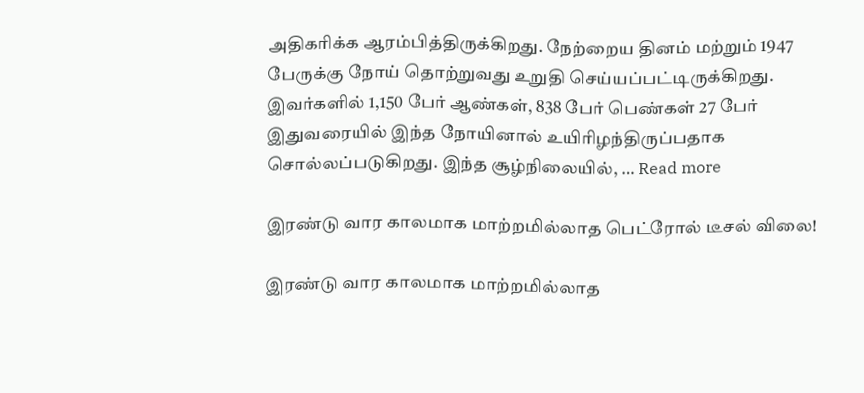அதிகரிக்க ஆரம்பித்திருக்கிறது. நேற்றைய தினம் மற்றும் 1947 பேருக்கு நோய் தொற்றுவது உறுதி செய்யப்பட்டிருக்கிறது. இவர்களில் 1,150 பேர் ஆண்கள், 838 பேர் பெண்கள் 27 பேர் இதுவரையில் இந்த நோயினால் உயிரிழந்திருப்பதாக சொல்லப்படுகிறது. இந்த சூழ்நிலையில், … Read more

இரண்டு வார காலமாக மாற்றமில்லாத பெட்ரோல் டீசல் விலை!

இரண்டு வார காலமாக மாற்றமில்லாத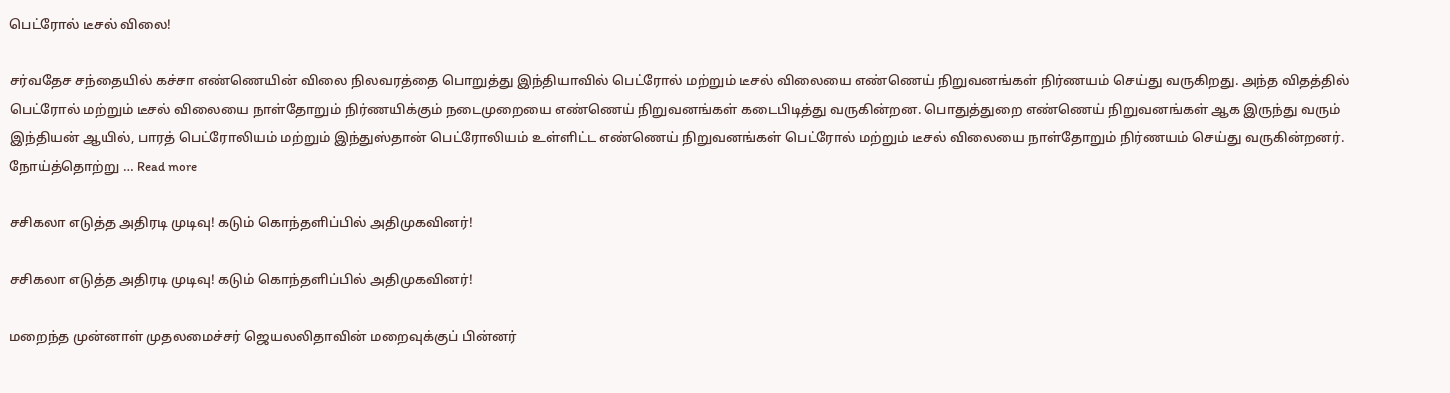பெட்ரோல் டீசல் விலை!

சர்வதேச சந்தையில் கச்சா எண்ணெயின் விலை நிலவரத்தை பொறுத்து இந்தியாவில் பெட்ரோல் மற்றும் டீசல் விலையை எண்ணெய் நிறுவனங்கள் நிர்ணயம் செய்து வருகிறது. அந்த விதத்தில் பெட்ரோல் மற்றும் டீசல் விலையை நாள்தோறும் நிர்ணயிக்கும் நடைமுறையை எண்ணெய் நிறுவனங்கள் கடைபிடித்து வருகின்றன. பொதுத்துறை எண்ணெய் நிறுவனங்கள் ஆக இருந்து வரும் இந்தியன் ஆயில், பாரத் பெட்ரோலியம் மற்றும் இந்துஸ்தான் பெட்ரோலியம் உள்ளிட்ட எண்ணெய் நிறுவனங்கள் பெட்ரோல் மற்றும் டீசல் விலையை நாள்தோறும் நிர்ணயம் செய்து வருகின்றனர். நோய்த்தொற்று … Read more

சசிகலா எடுத்த அதிரடி முடிவு! கடும் கொந்தளிப்பில் அதிமுகவினர்!

சசிகலா எடுத்த அதிரடி முடிவு! கடும் கொந்தளிப்பில் அதிமுகவினர்!

மறைந்த முன்னாள் முதலமைச்சர் ஜெயலலிதாவின் மறைவுக்குப் பின்னர்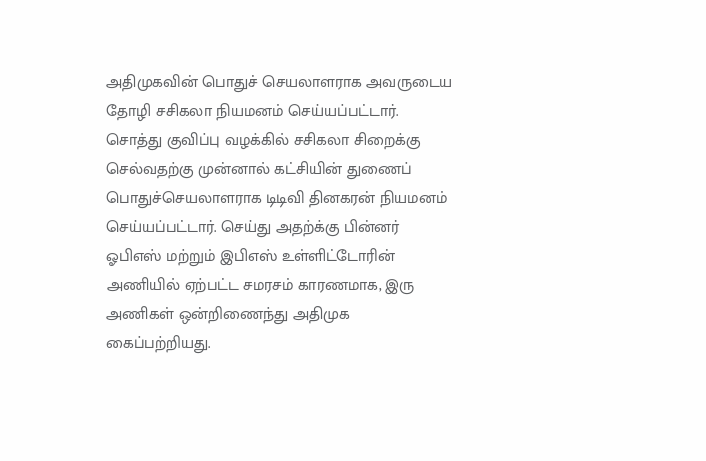அதிமுகவின் பொதுச் செயலாளராக அவருடைய தோழி சசிகலா நியமனம் செய்யப்பட்டார். சொத்து குவிப்பு வழக்கில் சசிகலா சிறைக்கு செல்வதற்கு முன்னால் கட்சியின் துணைப் பொதுச்செயலாளராக டிடிவி தினகரன் நியமனம் செய்யப்பட்டார். செய்து அதற்க்கு பின்னர் ஓபிஎஸ் மற்றும் இபிஎஸ் உள்ளிட்டோரின் அணியில் ஏற்பட்ட சமரசம் காரணமாக, இரு அணிகள் ஒன்றிணைந்து அதிமுக கைப்பற்றியது.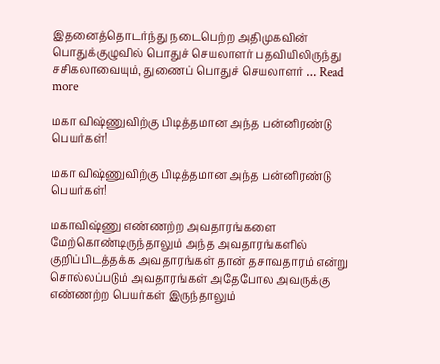இதனைத்தொடர்ந்து நடைபெற்ற அதிமுகவின் பொதுக்குழுவில் பொதுச் செயலாளர் பதவியிலிருந்து சசிகலாவையும், துணைப் பொதுச் செயலாளர் … Read more

மகா விஷ்ணுவிற்கு பிடித்தமான அந்த பன்னிரண்டு பெயர்கள்!

மகா விஷ்ணுவிற்கு பிடித்தமான அந்த பன்னிரண்டு பெயர்கள்!

மகாவிஷ்ணு எண்ணற்ற அவதாரங்களை மேற்கொண்டிருந்தாலும் அந்த அவதாரங்களில் குறிப்பிடத்தக்க அவதாரங்கள் தான் தசாவதாரம் என்று சொல்லப்படும் அவதாரங்கள் அதேபோல அவருக்கு எண்ணற்ற பெயர்கள் இருந்தாலும்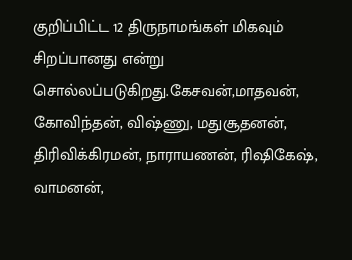குறிப்பிட்ட 12 திருநாமங்கள் மிகவும் சிறப்பானது என்று சொல்லப்படுகிறது.கேசவன்,மாதவன், கோவிந்தன், விஷ்ணு, மதுசூதனன், திரிவிக்கிரமன், நாராயணன், ரிஷிகேஷ், வாமனன்,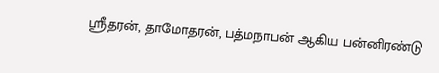ஸ்ரீதரன், தாமோதரன், பத்மநாபன் ஆகிய பன்னிரண்டு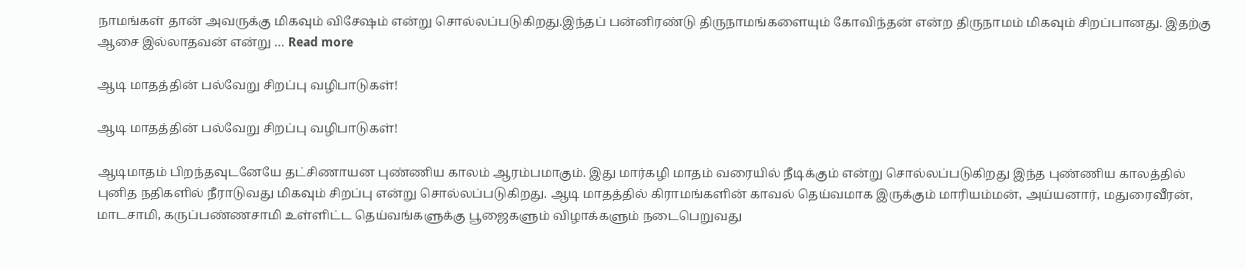நாமங்கள் தான் அவருக்கு மிகவும் விசேஷம் என்று சொல்லப்படுகிறது.இந்தப் பன்னிரண்டு திருநாமங்களையும் கோவிந்தன் என்ற திருநாமம் மிகவும் சிறப்பானது. இதற்கு ஆசை இல்லாதவன் என்று … Read more

ஆடி மாதத்தின் பல்வேறு சிறப்பு வழிபாடுகள்!

ஆடி மாதத்தின் பல்வேறு சிறப்பு வழிபாடுகள்!

ஆடிமாதம் பிறந்தவுடனேயே தட்சிணாயன புண்ணிய காலம் ஆரம்பமாகும். இது மார்கழி மாதம் வரையில் நீடிக்கும் என்று சொல்லப்படுகிறது இந்த புண்ணிய காலத்தில் புனித நதிகளில் நீராடுவது மிகவும் சிறப்பு என்று சொல்லப்படுகிறது. ஆடி மாதத்தில் கிராமங்களின் காவல் தெய்வமாக இருக்கும் மாரியம்மன், அய்யனார், மதுரைவீரன், மாடசாமி, கருப்பண்ணசாமி உள்ளிட்ட தெய்வங்களுக்கு பூஜைகளும் விழாக்களும் நடைபெறுவது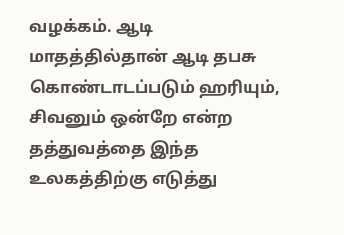வழக்கம். ஆடி மாதத்தில்தான் ஆடி தபசு கொண்டாடப்படும் ஹரியும், சிவனும் ஒன்றே என்ற தத்துவத்தை இந்த உலகத்திற்கு எடுத்து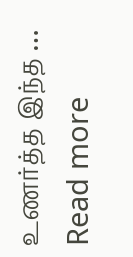உணர்த்த இந்த … Read more